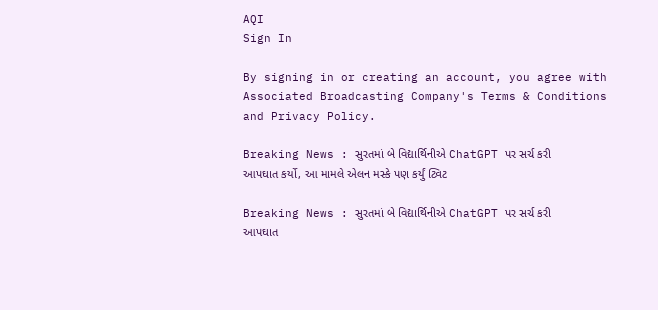AQI
Sign In

By signing in or creating an account, you agree with Associated Broadcasting Company's Terms & Conditions and Privacy Policy.

Breaking News : સુરતમાં બે વિદ્યાર્થિનીએ ChatGPT પર સર્ચ કરી આપઘાત કર્યો, આ મામલે એલન મસ્કે પણ કર્યું ટ્વિટ

Breaking News : સુરતમાં બે વિદ્યાર્થિનીએ ChatGPT પર સર્ચ કરી આપઘાત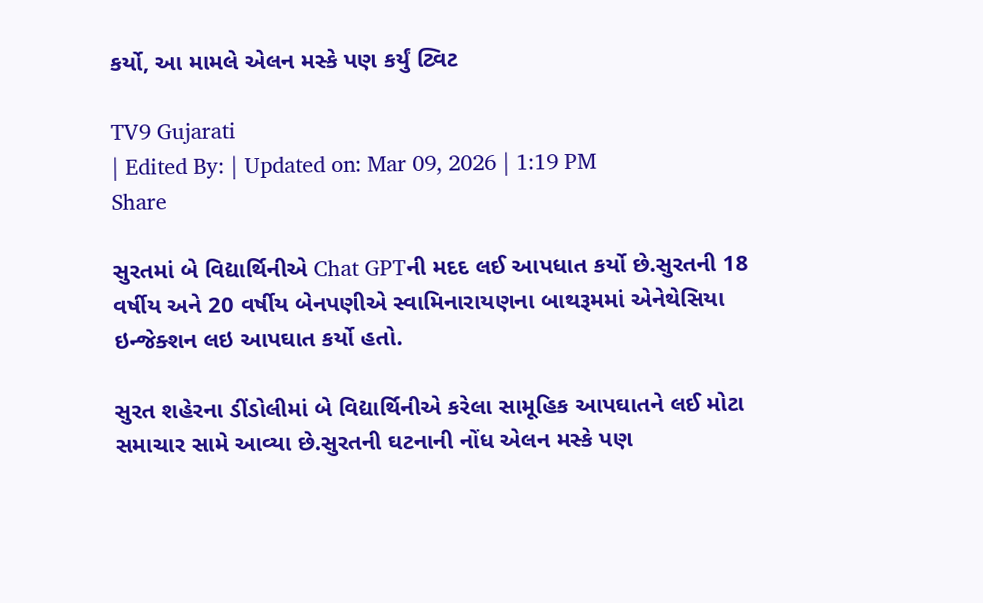કર્યો, આ મામલે એલન મસ્કે પણ કર્યું ટ્વિટ

TV9 Gujarati
| Edited By: | Updated on: Mar 09, 2026 | 1:19 PM
Share

સુરતમાં બે વિદ્યાર્થિનીએ Chat GPTની મદદ લઈ આપધાત કર્યો છે.સુરતની 18 વર્ષીય અને 20 વર્ષીય બેનપણીએ સ્વામિનારાયણના બાથરૂમમાં એનેથેસિયા ઇન્જેક્શન લઇ આપઘાત કર્યો હતો.

સુરત શહેરના ડીંડોલીમાં બે વિદ્યાર્થિનીએ કરેલા સામૂહિક આપઘાતને લઈ મોટા સમાચાર સામે આવ્યા છે.સુરતની ઘટનાની નોંધ એલન મસ્કે પણ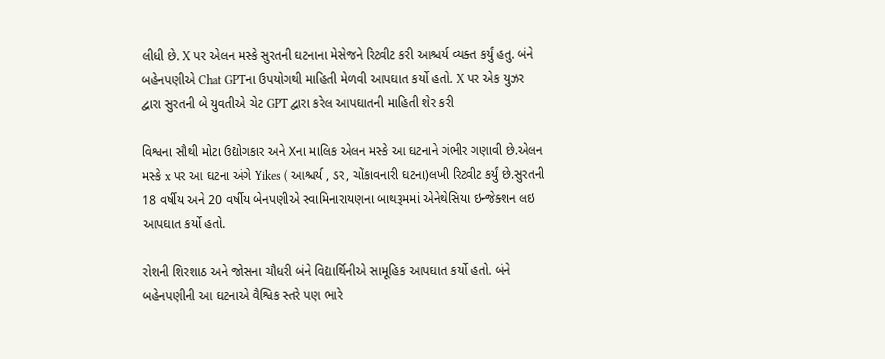લીધી છે. X પર એલન મસ્કે સુરતની ઘટનાના મેસેજને રિટ્વીટ કરી આશ્ચર્ય વ્યક્ત કર્યું હતુ. બંને બહેનપણીએ Chat GPTના ઉપયોગથી માહિતી મેળવી આપઘાત કર્યો હતો. X પર એક યુઝર દ્વારા સુરતની બે યુવતીએ ચેટ GPT દ્વારા કરેલ આપઘાતની માહિતી શેર કરી

વિશ્વના સૌથી મોટા ઉદ્યોગકાર અને Xના માલિક એલન મસ્કે આ ઘટનાને ગંભીર ગણાવી છે.એલન મસ્કે x પર આ ઘટના અંગે Yikes ( આશ્ચર્ય , ડર, ચોંકાવનારી ઘટના)લખી રિટ્વીટ કર્યું છે.સુરતની 18 વર્ષીય અને 20 વર્ષીય બેનપણીએ સ્વામિનારાયણના બાથરૂમમાં એનેથેસિયા ઇન્જેક્શન લઇ આપઘાત કર્યો હતો.

રોશની શિરશાઠ અને જોસના ચૌધરી બંને વિદ્યાર્થિનીએ સામૂહિક આપઘાત કર્યો હતો. બંને બહેનપણીની આ ઘટનાએ વૈશ્વિક સ્તરે પણ ભારે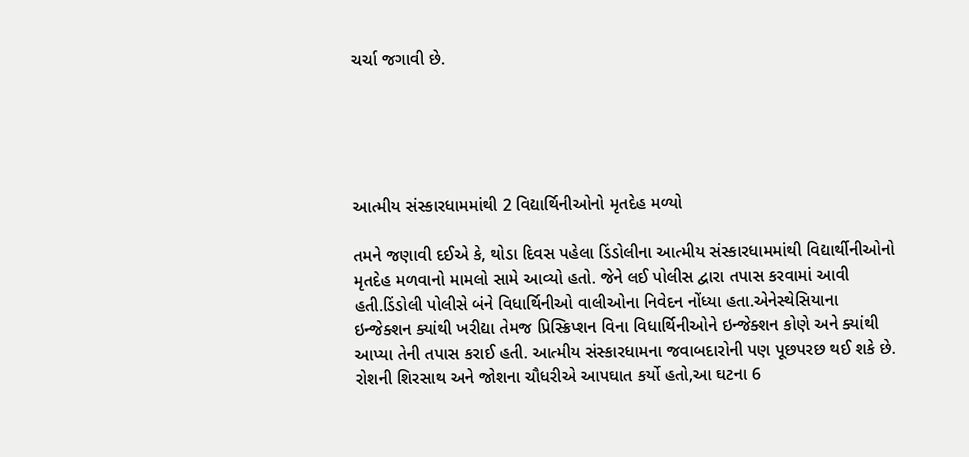ચર્ચા જગાવી છે.





આત્મીય સંસ્કારધામમાંથી 2 વિદ્યાર્થિનીઓનો મૃતદેહ મળ્યો

તમને જણાવી દઈએ કે, થોડા દિવસ પહેલા ડિંડોલીના આત્મીય સંસ્કારધામમાંથી વિદ્યાર્થીનીઓનો મૃતદેહ મળવાનો મામલો સામે આવ્યો હતો. જેને લઈ પોલીસ દ્વારા તપાસ કરવામાં આવી હતી.ડિંડોલી પોલીસે બંને વિધાર્થિનીઓ વાલીઓના નિવેદન નોંધ્યા હતા.એનેસ્થેસિયાના ઇન્જેક્શન ક્યાંથી ખરીદ્યા તેમજ પ્રિસ્ક્રિપ્શન વિના વિધાર્થિનીઓને ઇન્જેક્શન કોણે અને ક્યાંથી આપ્યા તેની તપાસ કરાઈ હતી. આત્મીય સંસ્કારધામના જવાબદારોની પણ પૂછપરછ થઈ શકે છે. રોશની શિરસાથ અને જોશના ચૌધરીએ આપઘાત કર્યો હતો,આ ઘટના 6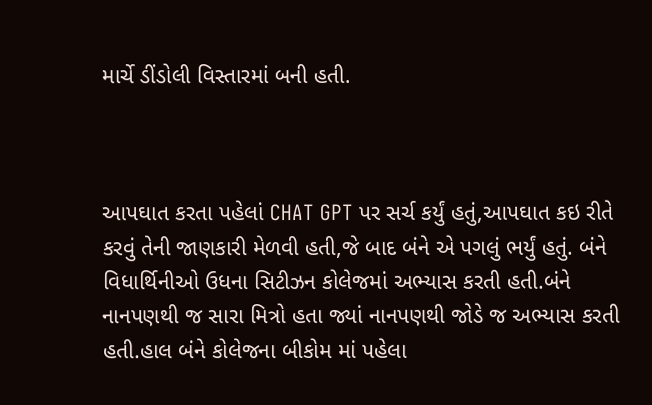માર્ચે ડીંડોલી વિસ્તારમાં બની હતી.



આપઘાત કરતા પહેલાં CHAT GPT પર સર્ચ કર્યું હતું,આપઘાત કઇ રીતે કરવું તેની જાણકારી મેળવી હતી,જે બાદ બંને એ પગલું ભર્યું હતું. બંને વિધાર્થિનીઓ ઉધના સિટીઝન કોલેજમાં અભ્યાસ કરતી હતી.બંને નાનપણથી જ સારા મિત્રો હતા જ્યાં નાનપણથી જોડે જ અભ્યાસ કરતી હતી.હાલ બંને કોલેજના બીકોમ માં પહેલા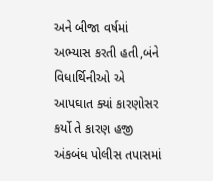અને બીજા વર્ષમાં અભ્યાસ કરતી હતી,બંને વિધાર્થિનીઓ એ આપઘાત ક્યાં કારણોસર કર્યો તે કારણ હજી અંકબંધ પોલીસ તપાસમાં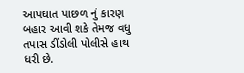આપઘાત પાછળ નું કારણ બહાર આવી શકે તેમજ વધુ તપાસ ડીંડોલી પોલીસે હાથ ધરી છે.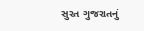સુરત ગુજરાતનું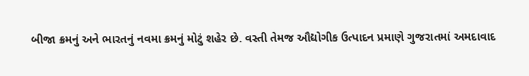બીજા ક્રમનું અને ભારતનું નવમા ક્રમનું મોટું શહેર છે. વસ્તી તેમજ ઔદ્યોગીક ઉત્પાદન પ્રમાણે ગુજરાતમાં અમદાવાદ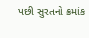પછી સુરતનો ક્રમાંક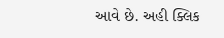આવે છે. અહી ક્લિક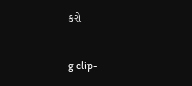કરો

g clip-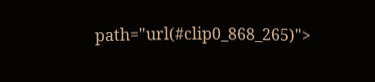path="url(#clip0_868_265)">